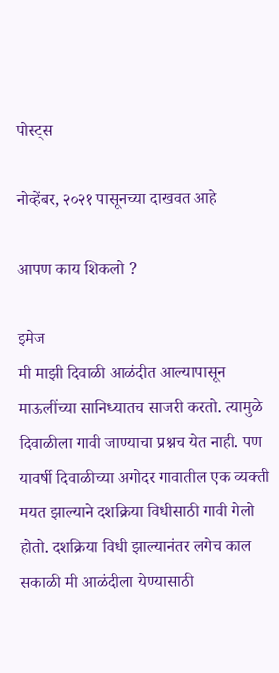पोस्ट्स

नोव्हेंबर, २०२१ पासूनच्या दाखवत आहे

आपण काय शिकलो ?

इमेज
मी माझी दिवाळी आळंदीत आल्यापासून माऊलींच्या सानिध्यातच साजरी करतो. त्यामुळे दिवाळीला गावी जाण्याचा प्रश्नच येत नाही. पण यावर्षी दिवाळीच्या अगोदर गावातील एक व्यक्ती मयत झाल्याने दशक्रिया विधीसाठी गावी गेलो होतो. दशक्रिया विधी झाल्यानंतर लगेच काल सकाळी मी आळंदीला येण्यासाठी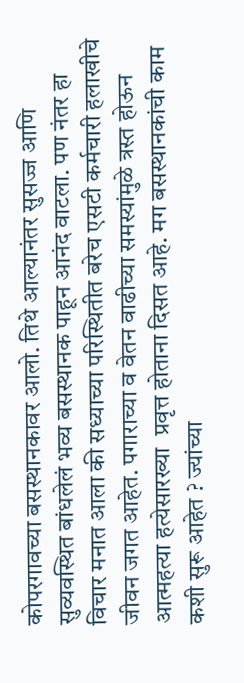कोपरगावच्या बसस्थानकावर आलो. तिथे आल्यानंतर सुसज्ज आणि सुव्यवस्थित बांधलेलं भव्य बसस्थानक पाहून आनंद वाटला. पण नंतर हा विचार मनात आला की सध्याच्या परिस्थितीत बरेच एसटी कर्मचारी हलाखीचे जीवन जगत आहेत. पगाराच्या व वेतन वाढीच्या समस्यांमुळे त्रस्त होऊन आत्महत्या हत्येसारख्या  प्रवृत्त होताना दिसत आहे. मग बसस्थानकांची काम कशी सुरू आहेत ? ज्यांच्या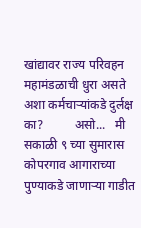खांद्यावर राज्य परिवहन महामंडळाची धुरा असते अशा कर्मचाऱ्यांकडे दुर्लक्ष का?          असो...   मी सकाळी ९ च्या सुमारास कोपरगाव आगाराच्या पुण्याकडे जाणाऱ्या गाडीत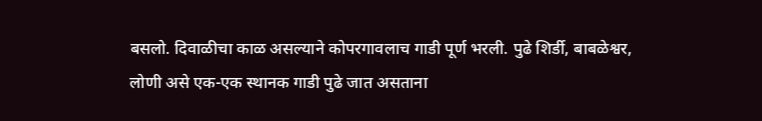बसलो. दिवाळीचा काळ असल्याने कोपरगावलाच गाडी पूर्ण भरली. पुढे शिर्डी, बाबळेश्वर, लोणी असे एक-एक स्थानक गाडी पुढे जात असताना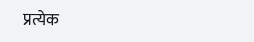प्रत्येक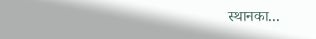स्थानका...